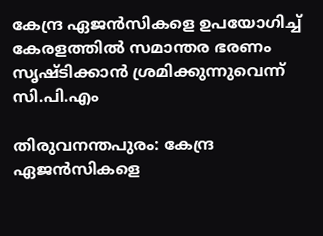കേന്ദ്ര ഏജന്‍സികളെ ഉപയോഗിച്ച് കേരളത്തില്‍ സമാന്തര ഭരണം സൃഷ്ടിക്കാന്‍ ശ്രമിക്കുന്നുവെന്ന് സി.പി.എം

തിരുവനന്തപുരം: കേന്ദ്ര ഏജന്‍സികളെ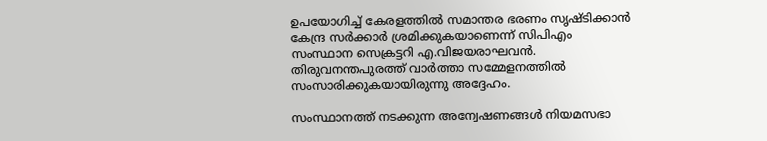ഉപയോഗിച്ച് കേരളത്തില്‍ സമാന്തര ഭരണം സൃഷ്ടിക്കാന്‍ കേന്ദ്ര സര്‍ക്കാര്‍ ശ്രമിക്കുകയാണെന്ന് സിപിഎം സംസ്ഥാന സെക്രട്ടറി എ.വിജയരാഘവന്‍. തിരുവനന്തപുരത്ത് വാര്‍ത്താ സമ്മേളനത്തില്‍ സംസാരിക്കുകയായിരുന്നു അദ്ദേഹം.

സംസ്ഥാനത്ത് നടക്കുന്ന അന്വേഷണങ്ങള്‍ നിയമസഭാ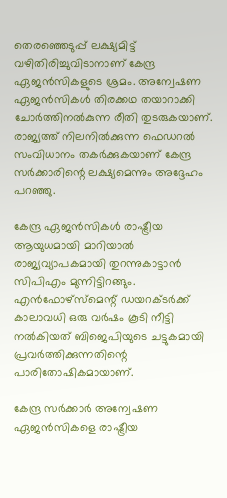തെരഞ്ഞെടുപ്പ് ലക്ഷ്യമിട്ട് വഴിതിരിച്ചുവിടാനാണ് കേന്ദ്ര ഏജന്‍സികളുടെ ശ്രമം. അന്വേഷണ ഏജന്‍സികള്‍ തിരക്കഥ തയാറാക്കി ചോര്‍ത്തിനല്‍കുന്ന രീതി തുടരുകയാണ്. രാജ്യത്ത് നിലനില്‍ക്കുന്ന ഫെഡറല്‍ സംവിധാനം തകര്‍ക്കുകയാണ് കേന്ദ്ര സര്‍ക്കാരിന്റെ ലക്ഷ്യമെന്നും അദ്ദേഹം പറഞ്ഞു.

കേന്ദ്ര ഏജന്‍സികള്‍ രാഷ്ട്രീയ ആയുധമായി മാറിയാല്‍ രാജ്യവ്യാപകമായി തുറന്നുകാട്ടാന്‍ സിപിഎം മുന്നിട്ടിറങ്ങും. എന്‍ഫോഴ്‌സ്‌മെന്റ് ഡയറക്ടര്‍ക്ക് കാലാവധി ഒരു വര്‍ഷം കൂടി നീട്ടി നല്‍കിയത് ബിജെപിയുടെ ചട്ടുകമായി പ്രവര്‍ത്തിക്കുന്നതിന്റെ പാരിതോഷികമായാണ്.

കേന്ദ്ര സര്‍ക്കാര്‍ അന്വേഷണ ഏജന്‍സികളെ രാഷ്ട്രീയ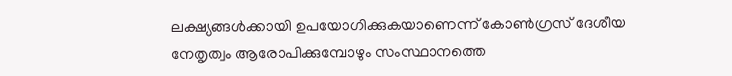ലക്ഷ്യങ്ങള്‍ക്കായി ഉപയോഗിക്കുകയാണെന്ന് കോണ്‍ഗ്രസ് ദേശീയ നേതൃത്വം ആരോപിക്കുമ്പോഴും സംസ്ഥാനത്തെ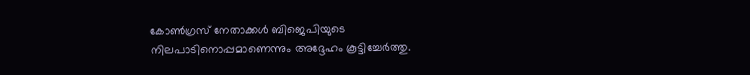കോണ്‍ഗ്രസ് നേതാക്കള്‍ ബിജെപിയുടെ നിലപാടിനൊപ്പമാണെന്നും അദ്ദേഹം കൂട്ടിച്ചേര്‍ത്തു.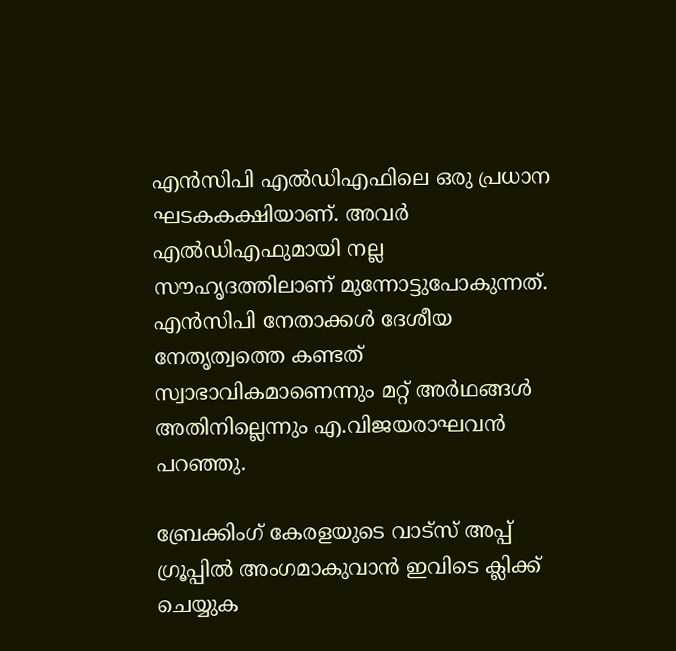എന്‍സിപി എല്‍ഡിഎഫിലെ ഒരു പ്രധാന ഘടകകക്ഷിയാണ്. അവര്‍ എല്‍ഡിഎഫുമായി നല്ല സൗഹൃദത്തിലാണ് മുന്നോട്ടുപോകുന്നത്. എന്‍സിപി നേതാക്കള്‍ ദേശീയ നേതൃത്വത്തെ കണ്ടത് സ്വാഭാവികമാണെന്നും മറ്റ് അര്‍ഥങ്ങള്‍ അതിനില്ലെന്നും എ.വിജയരാഘവന്‍ പറഞ്ഞു.

ബ്രേക്കിംഗ് കേരളയുടെ വാട്സ് അപ്പ് ഗ്രൂപ്പിൽ അംഗമാകുവാൻ ഇവിടെ ക്ലിക്ക് ചെയ്യുക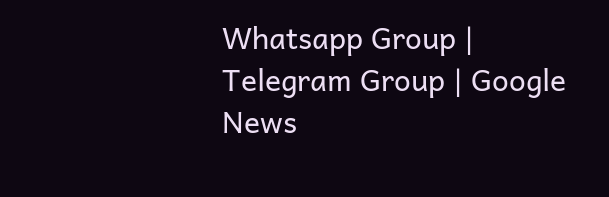Whatsapp Group | Telegram Group | Google News